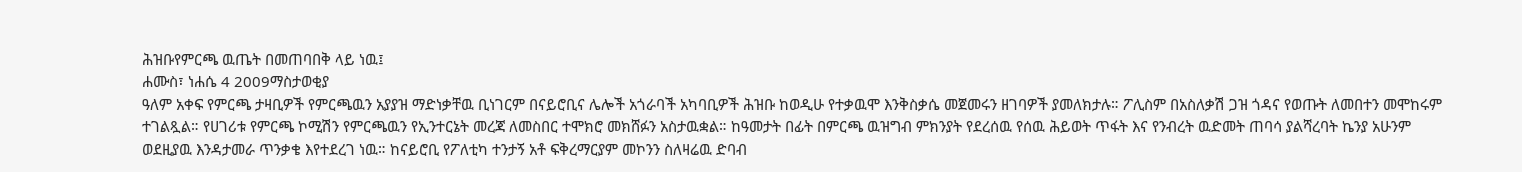ሕዝቡየምርጫ ዉጤት በመጠባበቅ ላይ ነዉ፤
ሐሙስ፣ ነሐሴ 4 2009ማስታወቂያ
ዓለም አቀፍ የምርጫ ታዛቢዎች የምርጫዉን አያያዝ ማድነቃቸዉ ቢነገርም በናይሮቢና ሌሎች አጎራባች አካባቢዎች ሕዝቡ ከወዲሁ የተቃዉሞ እንቅስቃሴ መጀመሩን ዘገባዎች ያመለክታሉ። ፖሊስም በአስለቃሽ ጋዝ ጎዳና የወጡት ለመበተን መሞከሩም ተገልጿል። የሀገሪቱ የምርጫ ኮሚሽን የምርጫዉን የኢንተርኔት መረጃ ለመስበር ተሞክሮ መክሸፉን አስታዉቋል። ከዓመታት በፊት በምርጫ ዉዝግብ ምክንያት የደረሰዉ የሰዉ ሕይወት ጥፋት እና የንብረት ዉድመት ጠባሳ ያልሻረባት ኬንያ አሁንም ወደዚያዉ እንዳታመራ ጥንቃቄ እየተደረገ ነዉ። ከናይሮቢ የፖለቲካ ተንታኝ አቶ ፍቅረማርያም መኮንን ስለዛሬዉ ድባብ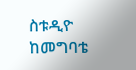ስቱዲዮ ከመግባቴ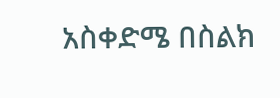አስቀድሜ በስልክ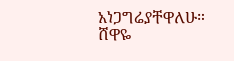አነጋግሬያቸዋለሁ።
ሸዋዬ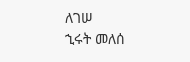ለገሠ
ኂሩት መለሰ